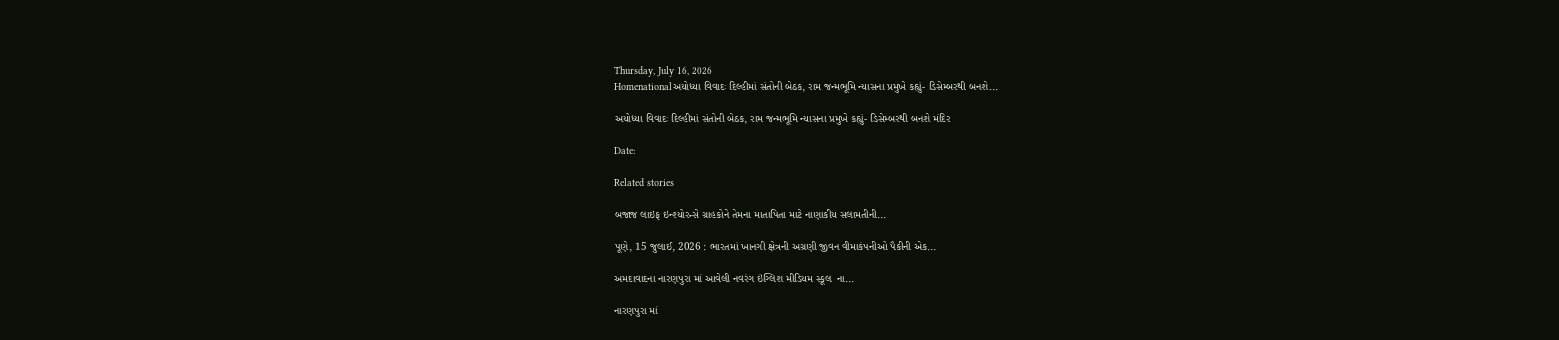Thursday, July 16, 2026
Homenationalઅયોધ્યા વિવાદઃ દિલ્હીમાં સંતોની બેઠક, રામ જન્મભૂમિ ન્યાસના પ્રમુખે કહ્યું- ડિસેમ્બરથી બનશે...

અયોધ્યા વિવાદઃ દિલ્હીમાં સંતોની બેઠક, રામ જન્મભૂમિ ન્યાસના પ્રમુખે કહ્યું- ડિસેમ્બરથી બનશે મંદિર

Date:

Related stories

બજાજ લાઇફ ઇન્શ્યોરન્સે ગ્રાહકોને તેમના માતાપિતા માટે નાણાકીય સલામતીની...

પૂણે, 15 જુલાઈ, 2026 : ભારતમાં ખાનગી ક્ષેત્રની અગ્રણી જીવન વીમાકંપનીઓ પૈકીની એક...

અમદાવાદના નારણપુરા માં આવેલી નવરંગ ઇંગ્લિશ મીડિયમ સ્કૂલ  ના...

નારણપુરા માં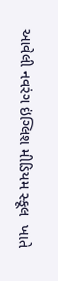આવેલી નવરંગ ઇંગ્લિશ મીડિયમ સ્કૂલ  ખાતે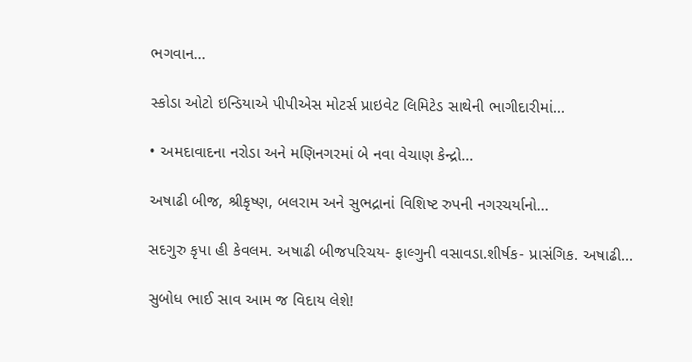ભગવાન...

સ્કોડા ઓટો ઇન્ડિયાએ પીપીએસ મોટર્સ પ્રાઇવેટ લિમિટેડ સાથેની ભાગીદારીમાં...

• અમદાવાદના નરોડા અને મણિનગરમાં બે નવા વેચાણ કેન્દ્રો...

અષાઢી બીજ, શ્રીકૃષ્ણ, બલરામ અને સુભદ્રાનાં વિશિષ્ટ રુપની નગરચર્યાનો...

સદગુરુ કૃપા હી કેવલમ. અષાઢી બીજપરિચય- ફાલ્ગુની વસાવડા.શીર્ષક- પ્રાસંગિક. અષાઢી...

સુબોધ ભાઈ સાવ આમ જ વિદાય લેશે!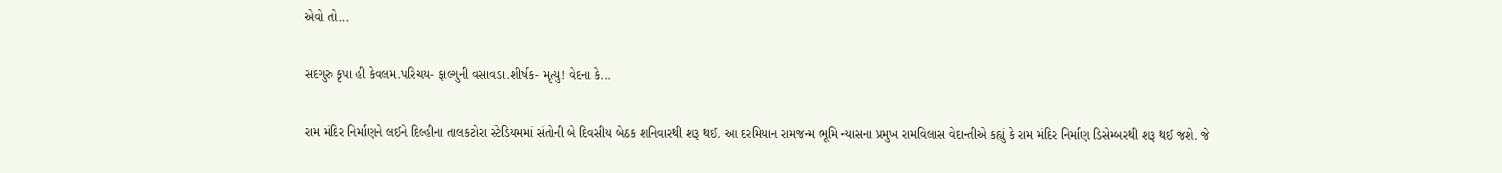એવો તો...

સદગુરુ કૃપા હી કેવલમ.પરિચય- ફાલ્ગુની વસાવડા.શીર્ષક- મૃત્યુ! વેદના કે...

રામ મંદિર નિર્માણને લઈને દિલ્હીના તાલકટોરા સ્ટેડિયમમાં સંતોની બે દિવસીય બેઠક શનિવારથી શરૂ થઈ. આ દરમિયાન રામજન્મ ભૂમિ ન્યાસના પ્રમુખ રામવિલાસ વેદાન્તીએ કહ્યું કે રામ મંદિર નિર્માણ ડિસેમ્બરથી શરૂ થઈ જશે. જે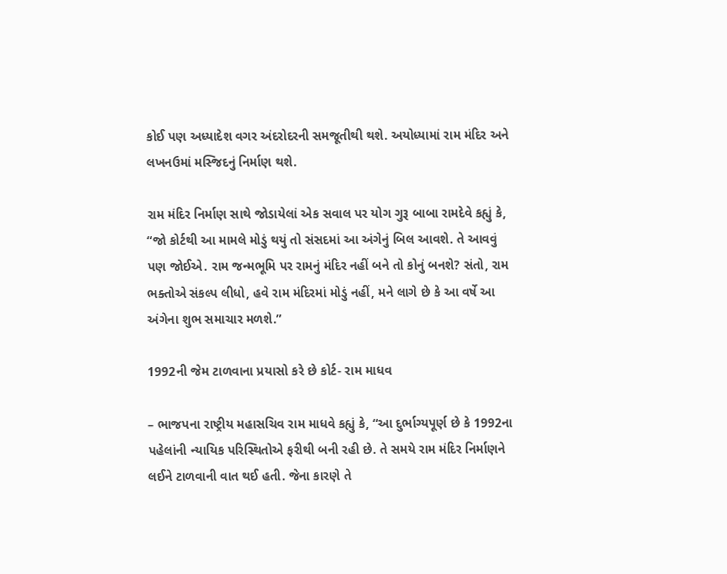કોઈ પણ અધ્યાદેશ વગર અંદરોદરની સમજૂતીથી થશે. અયોધ્યામાં રામ મંદિર અને લખનઉમાં મસ્જિદનું નિર્માણ થશે.

રામ મંદિર નિર્માણ સાથે જોડાયેલાં એક સવાલ પર યોગ ગુરૂ બાબા રામદેવે કહ્યું કે, “જો કોર્ટથી આ મામલે મોડું થયું તો સંસદમાં આ અંગેનું બિલ આવશે. તે આવવું પણ જોઈએ. રામ જન્મભૂમિ પર રામનું મંદિર નહીં બને તો કોનું બનશે? સંતો, રામ ભક્તોએ સંકલ્પ લીધો, હવે રામ મંદિરમાં મોડું નહીં, મને લાગે છે કે આ વર્ષે આ અંગેના શુભ સમાચાર મળશે.”

1992ની જેમ ટાળવાના પ્રયાસો કરે છે કોર્ટ- રામ માધવ

– ભાજપના રાષ્ટ્રીય મહાસચિવ રામ માધવે કહ્યું કે, “આ દુર્ભાગ્યપૂર્ણ છે કે 1992ના પહેલાંની ન્યાયિક પરિસ્થિતોએ ફરીથી બની રહી છે. તે સમયે રામ મંદિર નિર્માણને લઈને ટાળવાની વાત થઈ હતી. જેના કારણે તે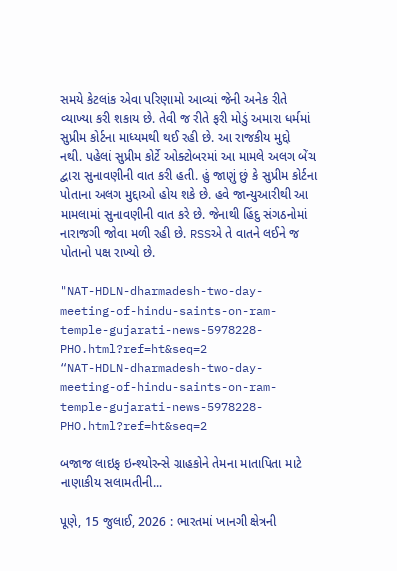સમયે કેટલાંક એવા પરિણામો આવ્યાં જેની અનેક રીતે વ્યાખ્યા કરી શકાય છે. તેવી જ રીતે ફરી મોડું અમારા ધર્મમાં સુપ્રીમ કોર્ટના માધ્યમથી થઈ રહી છે. આ રાજકીય મુદ્દો નથી. પહેલાં સુપ્રીમ કોર્ટે ઓક્ટોબરમાં આ મામલે અલગ બેંચ દ્વારા સુનાવણીની વાત કરી હતી. હું જાણું છું કે સુપ્રીમ કોર્ટના પોતાના અલગ મુદ્દાઓ હોય શકે છે. હવે જાન્યુઆરીથી આ મામલામાં સુનાવણીની વાત કરે છે. જેનાથી હિંદુ સંગઠનોમાં નારાજગી જોવા મળી રહી છે. RSSએ તે વાતને લઈને જ પોતાનો પક્ષ રાખ્યો છે.

"NAT-HDLN-dharmadesh-two-day-meeting-of-hindu-saints-on-ram-temple-gujarati-news-5978228-PHO.html?ref=ht&seq=2
“NAT-HDLN-dharmadesh-two-day-meeting-of-hindu-saints-on-ram-temple-gujarati-news-5978228-PHO.html?ref=ht&seq=2

બજાજ લાઇફ ઇન્શ્યોરન્સે ગ્રાહકોને તેમના માતાપિતા માટે નાણાકીય સલામતીની...

પૂણે, 15 જુલાઈ, 2026 : ભારતમાં ખાનગી ક્ષેત્રની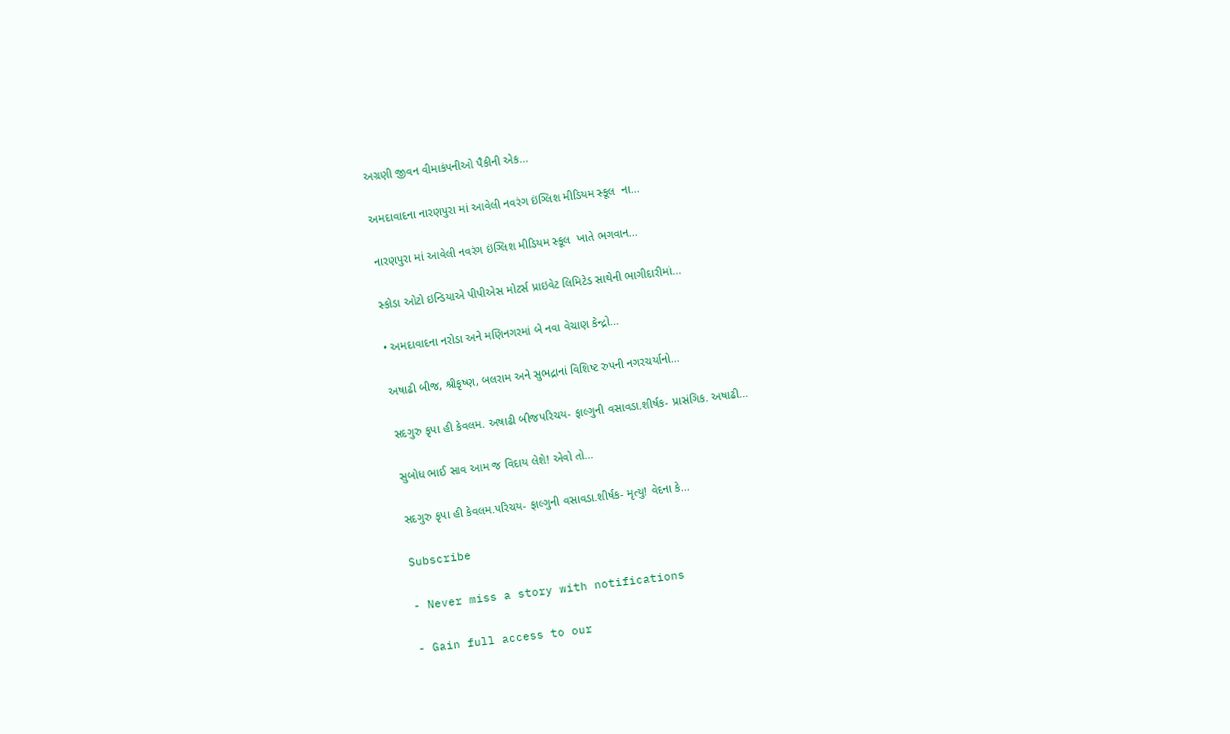અગ્રણી જીવન વીમાકંપનીઓ પૈકીની એક...

અમદાવાદના નારણપુરા માં આવેલી નવરંગ ઇંગ્લિશ મીડિયમ સ્કૂલ  ના...

નારણપુરા માં આવેલી નવરંગ ઇંગ્લિશ મીડિયમ સ્કૂલ  ખાતે ભગવાન...

સ્કોડા ઓટો ઇન્ડિયાએ પીપીએસ મોટર્સ પ્રાઇવેટ લિમિટેડ સાથેની ભાગીદારીમાં...

• અમદાવાદના નરોડા અને મણિનગરમાં બે નવા વેચાણ કેન્દ્રો...

અષાઢી બીજ, શ્રીકૃષ્ણ, બલરામ અને સુભદ્રાનાં વિશિષ્ટ રુપની નગરચર્યાનો...

સદગુરુ કૃપા હી કેવલમ. અષાઢી બીજપરિચય- ફાલ્ગુની વસાવડા.શીર્ષક- પ્રાસંગિક. અષાઢી...

સુબોધ ભાઈ સાવ આમ જ વિદાય લેશે! એવો તો...

સદગુરુ કૃપા હી કેવલમ.પરિચય- ફાલ્ગુની વસાવડા.શીર્ષક- મૃત્યુ! વેદના કે...

Subscribe

- Never miss a story with notifications

- Gain full access to our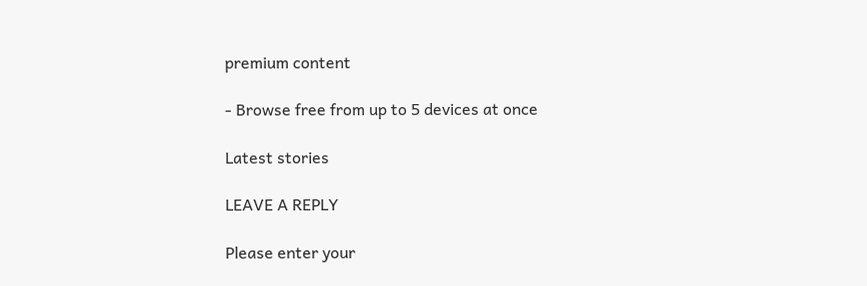premium content

- Browse free from up to 5 devices at once

Latest stories

LEAVE A REPLY

Please enter your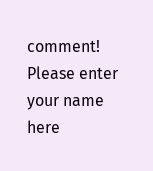comment!
Please enter your name here